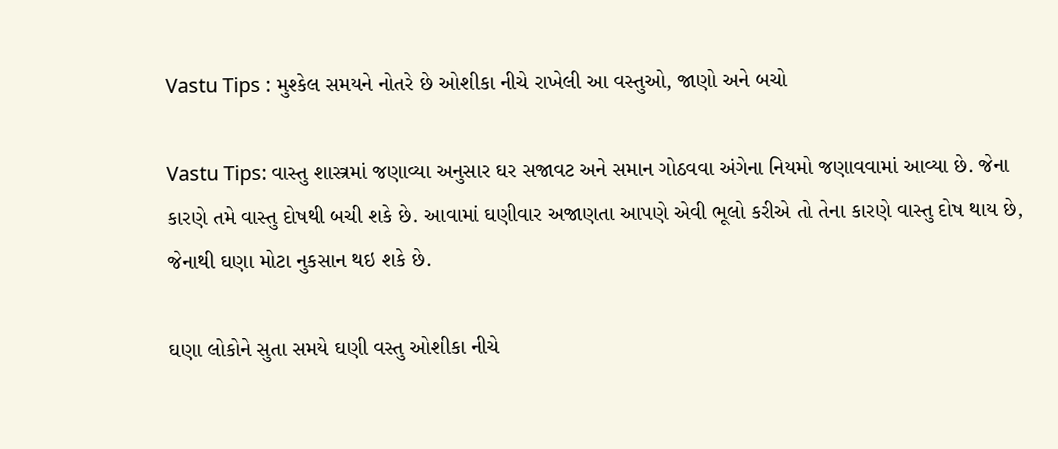Vastu Tips : મુશ્કેલ સમયને નોતરે છે ઓશીકા નીચે રાખેલી આ વસ્તુઓ, જાણો અને બચો

Vastu Tips: વાસ્તુ શાસ્ત્રમાં જણાવ્યા અનુસાર ઘર સજાવટ અને સમાન ગોઠવવા અંગેના નિયમો જણાવવામાં આવ્યા છે. જેના કારણે તમે વાસ્તુ દોષથી બચી શકે છે. આવામાં ઘણીવાર અજાણતા આપણે એવી ભૂલો કરીએ તો તેના કારણે વાસ્તુ દોષ થાય છે, જેનાથી ઘણા મોટા નુકસાન થઇ શકે છે.

ઘણા લોકોને સુતા સમયે ઘણી વસ્તુ ઓશીકા નીચે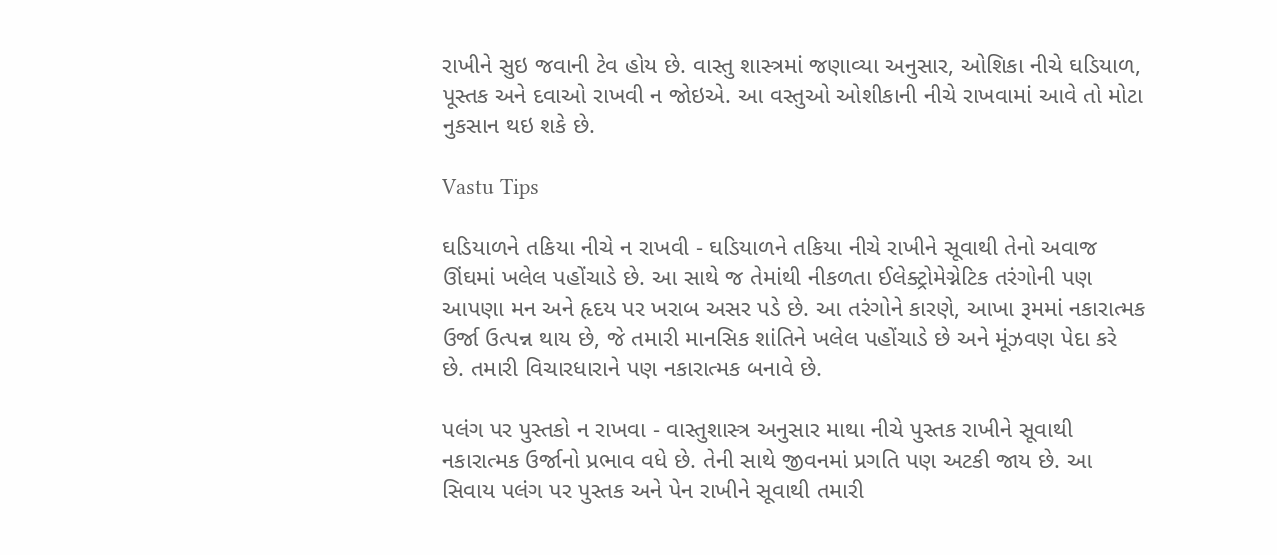રાખીને સુઇ જવાની ટેવ હોય છે. વાસ્તુ શાસ્ત્રમાં જણાવ્યા અનુસાર, ઓશિકા નીચે ઘડિયાળ, પૂસ્તક અને દવાઓ રાખવી ન જોઇએ. આ વસ્તુઓ ઓશીકાની નીચે રાખવામાં આવે તો મોટા નુકસાન થઇ શકે છે.

Vastu Tips

ઘડિયાળને તકિયા નીચે ન રાખવી - ઘડિયાળને તકિયા નીચે રાખીને સૂવાથી તેનો અવાજ ઊંઘમાં ખલેલ પહોંચાડે છે. આ સાથે જ તેમાંથી નીકળતા ઈલેક્ટ્રોમેગ્નેટિક તરંગોની પણ આપણા મન અને હૃદય પર ખરાબ અસર પડે છે. આ તરંગોને કારણે, આખા રૂમમાં નકારાત્મક ઉર્જા ઉત્પન્ન થાય છે, જે તમારી માનસિક શાંતિને ખલેલ પહોંચાડે છે અને મૂંઝવણ પેદા કરે છે. તમારી વિચારધારાને પણ નકારાત્મક બનાવે છે.

પલંગ પર પુસ્તકો ન રાખવા - વાસ્તુશાસ્ત્ર અનુસાર માથા નીચે પુસ્તક રાખીને સૂવાથી નકારાત્મક ઉર્જાનો પ્રભાવ વધે છે. તેની સાથે જીવનમાં પ્રગતિ પણ અટકી જાય છે. આ સિવાય પલંગ પર પુસ્તક અને પેન રાખીને સૂવાથી તમારી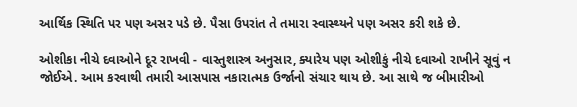આર્થિક સ્થિતિ પર પણ અસર પડે છે. પૈસા ઉપરાંત તે તમારા સ્વાસ્થ્યને પણ અસર કરી શકે છે.

ઓશીકા નીચે દવાઓને દૂર રાખવી - વાસ્તુશાસ્ત્ર અનુસાર, ક્યારેય પણ ઓશીકું નીચે દવાઓ રાખીને સૂવું ન જોઈએ. આમ કરવાથી તમારી આસપાસ નકારાત્મક ઉર્જાનો સંચાર થાય છે. આ સાથે જ બીમારીઓ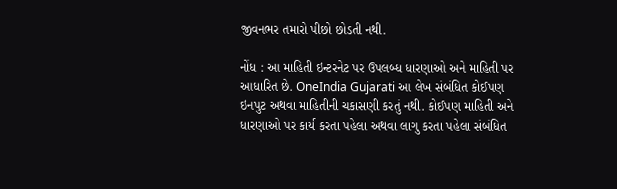જીવનભર તમારો પીછો છોડતી નથી.

નોંધ : આ માહિતી ઇન્ટરનેટ પર ઉપલબ્ધ ધારણાઓ અને માહિતી પર આધારિત છે. OneIndia Gujarati આ લેખ સંબંધિત કોઈપણ ઇનપુટ અથવા માહિતીની ચકાસણી કરતું નથી. કોઈપણ માહિતી અને ધારણાઓ પર કાર્ય કરતા પહેલા અથવા લાગુ કરતા પહેલા સંબંધિત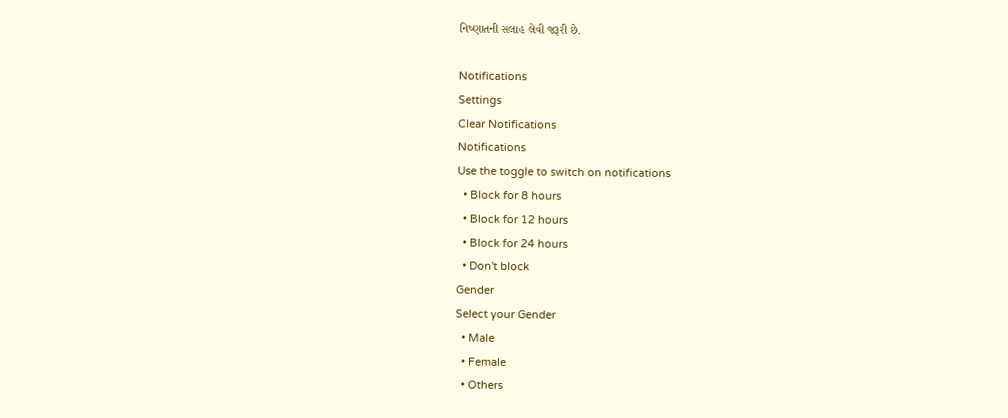નિષ્ણાતની સલાહ લેવી જરૂરી છે.

Notifications
Settings
Clear Notifications
Notifications
Use the toggle to switch on notifications
  • Block for 8 hours
  • Block for 12 hours
  • Block for 24 hours
  • Don't block
Gender
Select your Gender
  • Male
  • Female
  • Others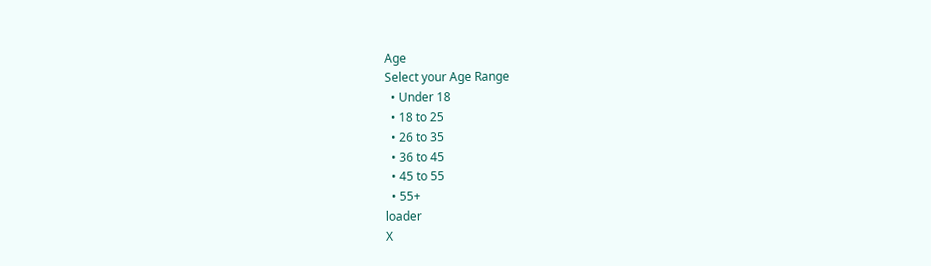Age
Select your Age Range
  • Under 18
  • 18 to 25
  • 26 to 35
  • 36 to 45
  • 45 to 55
  • 55+
loader
X